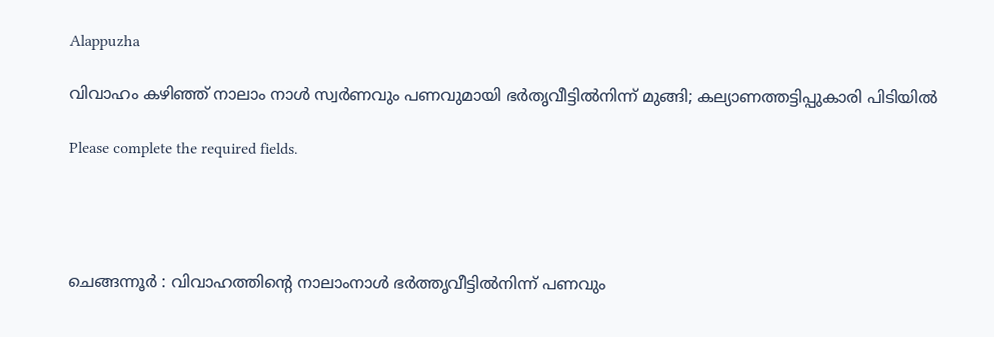Alappuzha

വിവാഹം കഴിഞ്ഞ് നാലാം നാൾ സ്വർണവും പണവുമായി ഭർതൃവീട്ടിൽനിന്ന് മുങ്ങി; കല്യാണത്തട്ടിപ്പുകാരി പിടിയിൽ

Please complete the required fields.




ചെങ്ങന്നൂര്‍ : വിവാഹത്തിന്റെ നാലാംനാള്‍ ഭര്‍ത്തൃവീട്ടില്‍നിന്ന് പണവും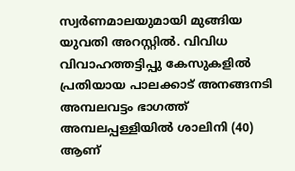സ്വര്‍ണമാലയുമായി മുങ്ങിയ യുവതി അറസ്റ്റില്‍. വിവിധ വിവാഹത്തട്ടിപ്പു കേസുകളില്‍ പ്രതിയായ പാലക്കാട് അനങ്ങനടി അമ്പലവട്ടം ഭാഗത്ത് അമ്പലപ്പള്ളിയില്‍ ശാലിനി (40) ആണ്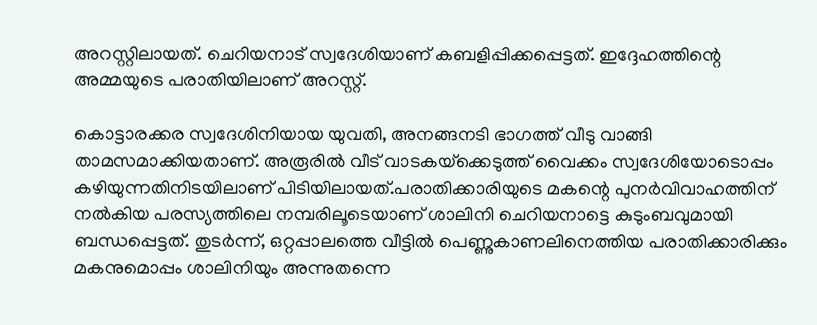അറസ്റ്റിലായത്. ചെറിയനാട് സ്വദേശിയാണ് കബളിപ്പിക്കപ്പെട്ടത്. ഇദ്ദേഹത്തിന്റെ അമ്മയുടെ പരാതിയിലാണ് അറസ്റ്റ്.

കൊട്ടാരക്കര സ്വദേശിനിയായ യുവതി, അനങ്ങനടി ഭാഗത്ത് വീടു വാങ്ങി താമസമാക്കിയതാണ്. അരൂരില്‍ വീട് വാടകയ്‌ക്കെടുത്ത് വൈക്കം സ്വദേശിയോടൊപ്പം കഴിയുന്നതിനിടയിലാണ് പിടിയിലായത്.പരാതിക്കാരിയുടെ മകന്റെ പുനര്‍വിവാഹത്തിന് നല്‍കിയ പരസ്യത്തിലെ നമ്പരിലൂടെയാണ് ശാലിനി ചെറിയനാട്ടെ കുടുംബവുമായി ബന്ധപ്പെട്ടത്. തുടര്‍ന്ന്, ഒറ്റപ്പാലത്തെ വീട്ടില്‍ പെണ്ണുകാണലിനെത്തിയ പരാതിക്കാരിക്കും മകനുമൊപ്പം ശാലിനിയും അന്നുതന്നെ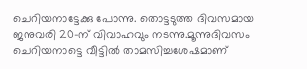ചെറിയനാട്ടേക്കു പോന്നു. തൊട്ടടുത്ത ദിവസമായ ജനുവരി 20-ന് വിവാഹവും നടന്നു.മൂന്നുദിവസം ചെറിയനാട്ടെ വീട്ടില്‍ താമസിച്ചശേഷമാണ്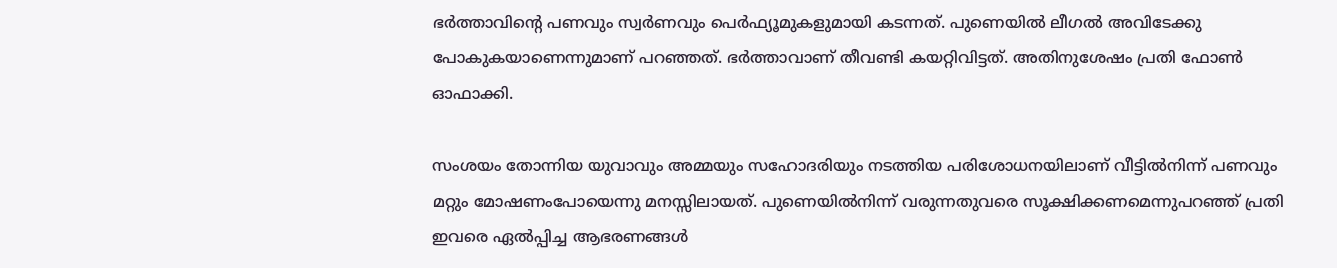ഭര്‍ത്താവിന്റെ പണവും സ്വര്‍ണവും പെര്‍ഫ്യൂമുകളുമായി കടന്നത്. പുണെയില്‍ ലീഗല്‍ അവിടേക്കു പോകുകയാണെന്നുമാണ് പറഞ്ഞത്. ഭര്‍ത്താവാണ് തീവണ്ടി കയറ്റിവിട്ടത്. അതിനുശേഷം പ്രതി ഫോണ്‍ ഓഫാക്കി.

സംശയം തോന്നിയ യുവാവും അമ്മയും സഹോദരിയും നടത്തിയ പരിശോധനയിലാണ് വീട്ടില്‍നിന്ന് പണവും മറ്റും മോഷണംപോയെന്നു മനസ്സിലായത്. പുണെയില്‍നിന്ന് വരുന്നതുവരെ സൂക്ഷിക്കണമെന്നുപറഞ്ഞ് പ്രതി ഇവരെ ഏല്‍പ്പിച്ച ആഭരണങ്ങള്‍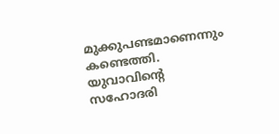മുക്കുപണ്ടമാണെന്നും കണ്ടെത്തി. യുവാവിന്റെ സഹോദരി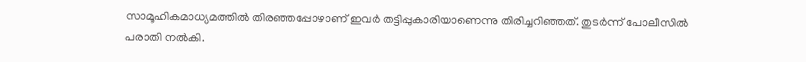സാമൂഹികമാധ്യമത്തില്‍ തിരഞ്ഞപ്പോഴാണ് ഇവര്‍ തട്ടിപ്പുകാരിയാണെന്നു തിരിച്ചറിഞ്ഞത്. തുടര്‍ന്ന് പോലീസില്‍ പരാതി നല്‍കി.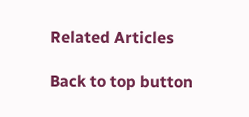Related Articles

Back to top button